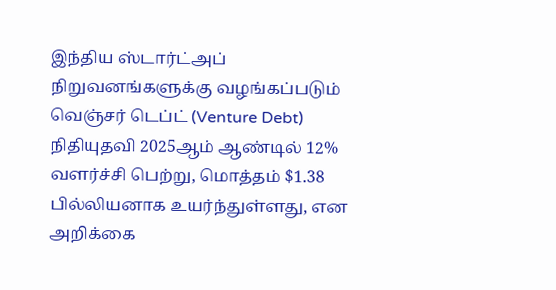இந்திய ஸ்டார்ட்அப் நிறுவனங்களுக்கு வழங்கப்படும் வெஞ்சர் டெப்ட் (Venture Debt) நிதியுதவி 2025ஆம் ஆண்டில் 12% வளர்ச்சி பெற்று, மொத்தம் $1.38 பில்லியனாக உயர்ந்துள்ளது, என அறிக்கை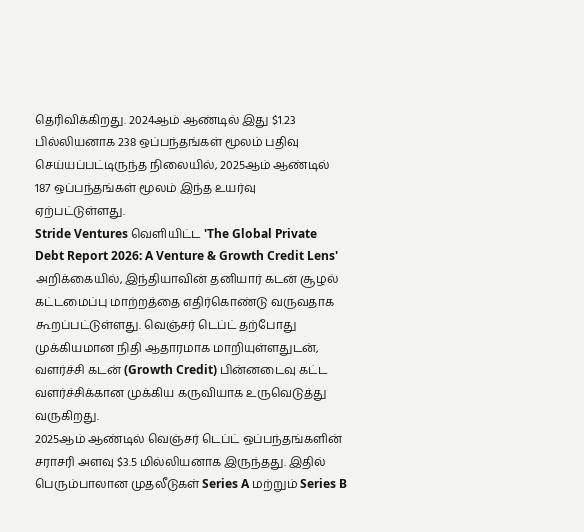தெரிவிக்கிறது. 2024ஆம் ஆண்டில் இது $1.23 பில்லியனாக 238 ஒப்பந்தங்கள் மூலம் பதிவு செய்யப்பட்டிருந்த நிலையில், 2025ஆம் ஆண்டில் 187 ஒப்பந்தங்கள் மூலம் இந்த உயர்வு ஏற்பட்டுள்ளது.
Stride Ventures வெளியிட்ட 'The Global Private Debt Report 2026: A Venture & Growth Credit Lens' அறிக்கையில், இந்தியாவின் தனியார் கடன் சூழல் கட்டமைப்பு மாற்றத்தை எதிர்கொண்டு வருவதாக கூறப்பட்டுள்ளது. வெஞ்சர் டெப்ட் தற்போது முக்கியமான நிதி ஆதாரமாக மாறியுள்ளதுடன், வளர்ச்சி கடன் (Growth Credit) பின்னடைவு கட்ட வளர்ச்சிக்கான முக்கிய கருவியாக உருவெடுத்து வருகிறது.
2025ஆம் ஆண்டில் வெஞ்சர் டெப்ட் ஒப்பந்தங்களின் சராசரி அளவு $3.5 மில்லியனாக இருந்தது. இதில் பெரும்பாலான முதலீடுகள் Series A மற்றும் Series B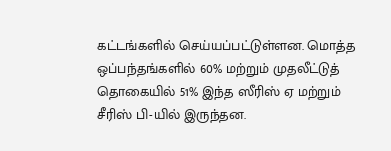கட்டங்களில் செய்யப்பட்டுள்ளன. மொத்த ஒப்பந்தங்களில் 60% மற்றும் முதலீட்டுத் தொகையில் 51% இந்த ஸீரிஸ் ஏ மற்றும் சீரிஸ் பி-யில் இருந்தன.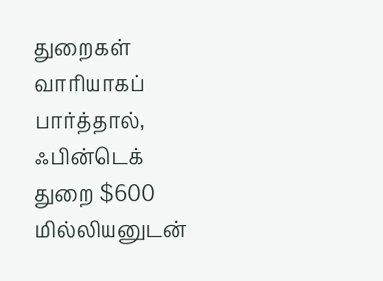துறைகள் வாரியாகப் பார்த்தால், ஃபின்டெக் துறை $600 மில்லியனுடன்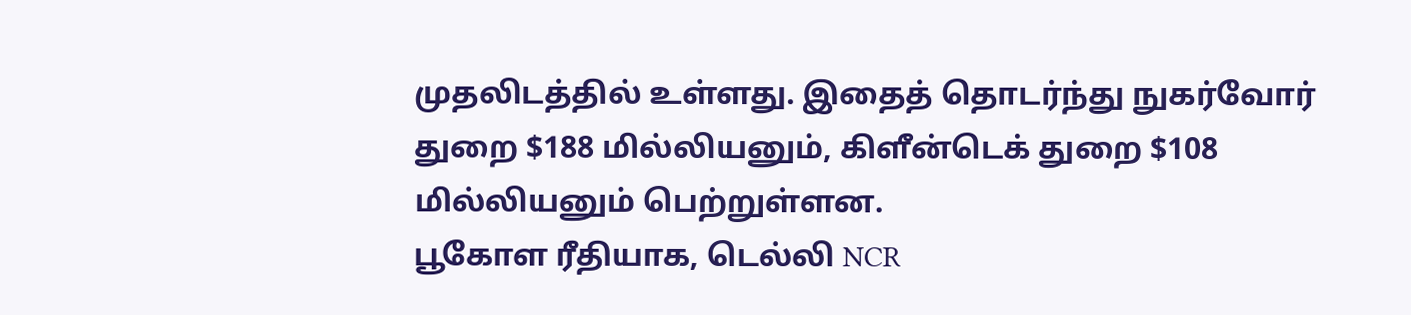முதலிடத்தில் உள்ளது. இதைத் தொடர்ந்து நுகர்வோர் துறை $188 மில்லியனும், கிளீன்டெக் துறை $108 மில்லியனும் பெற்றுள்ளன.
பூகோள ரீதியாக, டெல்லி NCR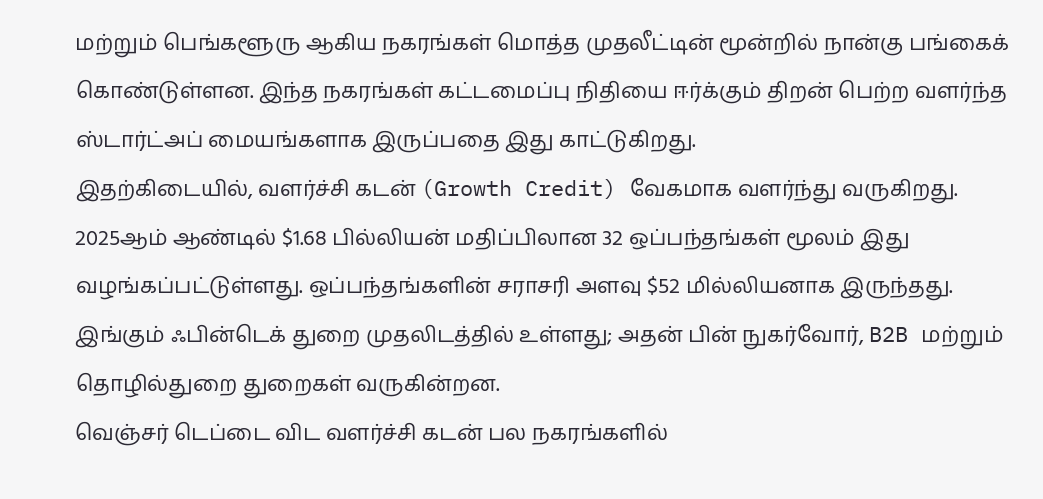மற்றும் பெங்களூரு ஆகிய நகரங்கள் மொத்த முதலீட்டின் மூன்றில் நான்கு பங்கைக் கொண்டுள்ளன. இந்த நகரங்கள் கட்டமைப்பு நிதியை ஈர்க்கும் திறன் பெற்ற வளர்ந்த ஸ்டார்ட்அப் மையங்களாக இருப்பதை இது காட்டுகிறது.
இதற்கிடையில், வளர்ச்சி கடன் (Growth Credit) வேகமாக வளர்ந்து வருகிறது. 2025ஆம் ஆண்டில் $1.68 பில்லியன் மதிப்பிலான 32 ஒப்பந்தங்கள் மூலம் இது வழங்கப்பட்டுள்ளது. ஒப்பந்தங்களின் சராசரி அளவு $52 மில்லியனாக இருந்தது. இங்கும் ஃபின்டெக் துறை முதலிடத்தில் உள்ளது; அதன் பின் நுகர்வோர், B2B மற்றும் தொழில்துறை துறைகள் வருகின்றன.
வெஞ்சர் டெப்டை விட வளர்ச்சி கடன் பல நகரங்களில்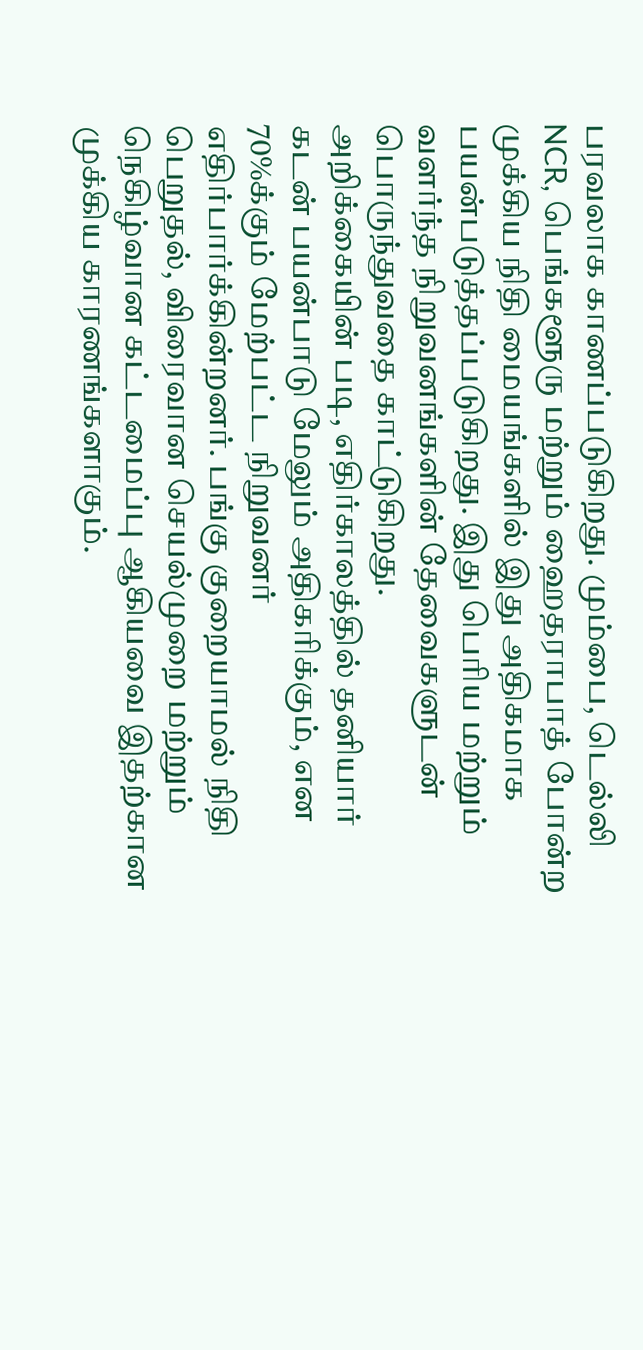பரவலாக காணப்படுகிறது. மும்பை, டெல்லி NCR, பெங்களூரு மற்றும் ஹைதராபாத் போன்ற முக்கிய நிதி மையங்களில் இது அதிகமாக பயன்படுத்தப்படுகிறது. இது பெரிய மற்றும் வளர்ந்த நிறுவனங்களின் தேவைகளுடன் பொருந்துவதை காட்டுகிறது.
அறிக்கையின் படி, எதிர்காலத்தில் தனியார் கடன் பயன்பாடு மேலும் அதிகரிக்கும், என 70%க்கும் மேற்பட்ட நிறுவனர் எதிர்பார்க்கின்றனர். பங்கு குறையாமல் நிதி பெறுதல், விரைவான செயல்முறை மற்றும் நெகிழ்வான கட்டமைப்பு ஆகியவை இதற்கான முக்கிய காரணங்களாகும்.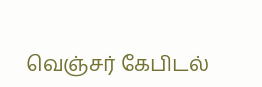வெஞ்சர் கேபிடல்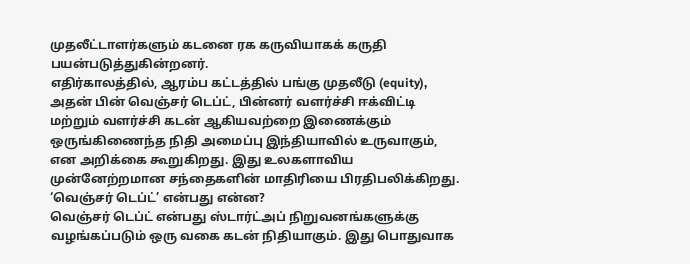முதலீட்டாளர்களும் கடனை ரக கருவியாகக் கருதி பயன்படுத்துகின்றனர்.
எதிர்காலத்தில், ஆரம்ப கட்டத்தில் பங்கு முதலீடு (equity), அதன் பின் வெஞ்சர் டெப்ட், பின்னர் வளர்ச்சி ஈக்விட்டி மற்றும் வளர்ச்சி கடன் ஆகியவற்றை இணைக்கும் ஒருங்கிணைந்த நிதி அமைப்பு இந்தியாவில் உருவாகும், என அறிக்கை கூறுகிறது. இது உலகளாவிய முன்னேற்றமான சந்தைகளின் மாதிரியை பிரதிபலிக்கிறது.
‘வெஞ்சர் டெப்ட்’ என்பது என்ன?
வெஞ்சர் டெப்ட் என்பது ஸ்டார்ட்அப் நிறுவனங்களுக்கு வழங்கப்படும் ஒரு வகை கடன் நிதியாகும். இது பொதுவாக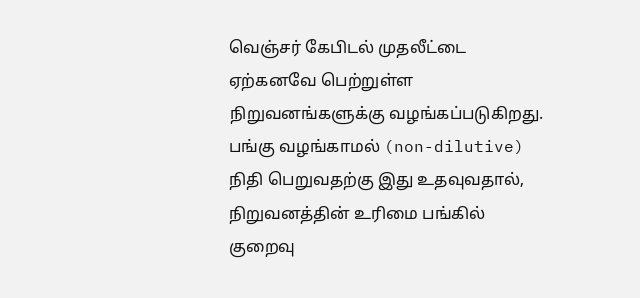வெஞ்சர் கேபிடல் முதலீட்டை ஏற்கனவே பெற்றுள்ள நிறுவனங்களுக்கு வழங்கப்படுகிறது. பங்கு வழங்காமல் (non-dilutive) நிதி பெறுவதற்கு இது உதவுவதால், நிறுவனத்தின் உரிமை பங்கில் குறைவு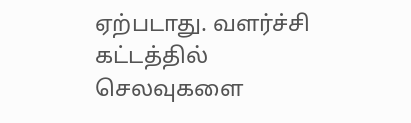ஏற்படாது. வளர்ச்சி கட்டத்தில் செலவுகளை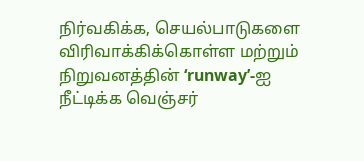நிர்வகிக்க, செயல்பாடுகளை விரிவாக்கிக்கொள்ள மற்றும் நிறுவனத்தின் ‘runway’-ஐ நீட்டிக்க வெஞ்சர்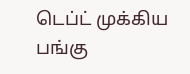டெப்ட் முக்கிய பங்கு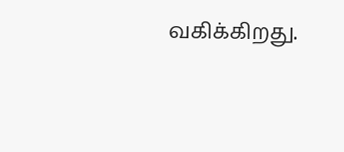வகிக்கிறது.